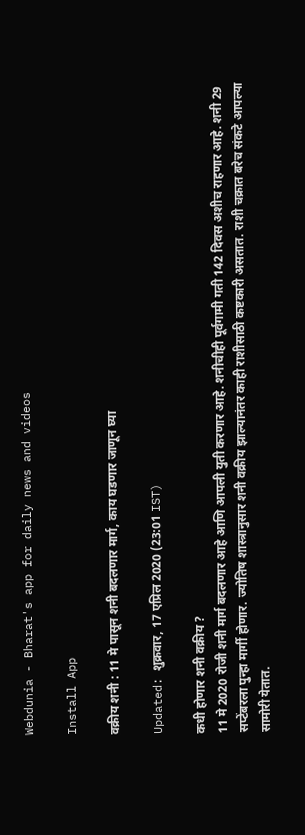Webdunia - Bharat's app for daily news and videos

Install App

वक्रीय शनी : 11 मे पासून शनी बदलणार मार्ग, काय घडणार जाणून घ्या

Updated: शुक्रवार, 17 एप्रिल 2020 (23:01 IST)

कधी होणार शनी वक्रीय ?
11 मे 2020 रोजी शनी मार्ग बदलणार आहे आणि आपली युती करणार आहे. शनीचीही पूर्वगामी गती 142 दिवस अशीच राहणार आहे. शनी 29 सप्टेंबरला पुन्हा मार्गी होणार. ज्योतिष शास्त्रानुसार शनी वक्रीय झाल्यानंतर काही राशीसाठी कष्टकारी असतात. राशी चक्रात बरेच संकटे आपल्या सामोरी येतात.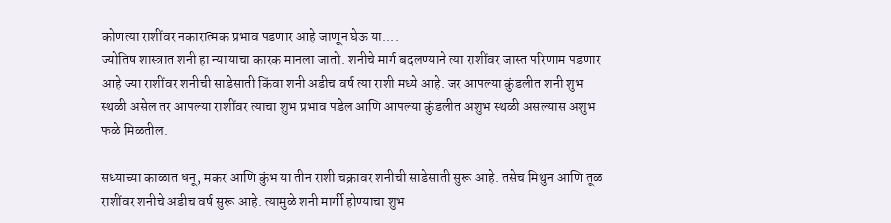कोणत्या राशींवर नकारात्मक प्रभाव पडणार आहे जाणून घेऊ या....
ज्योतिष शास्त्रात शनी हा न्यायाचा कारक मानला जातो. शनीचे मार्ग बदलण्याने त्या राशींवर जास्त परिणाम पडणार आहे ज्या राशींवर शनीची साडेसाती किंवा शनी अडीच वर्ष त्या राशी मध्ये आहे. जर आपल्या कुंडलीत शनी शुभ स्थळी असेल तर आपल्या राशींवर त्याचा शुभ प्रभाव पडेल आणि आपल्या कुंडलीत अशुभ स्थळी असल्यास अशुभ फळे मिळतील.

सध्याच्या काळात धनू, मकर आणि कुंभ या तीन राशी चक्रावर शनीची साडेसाती सुरू आहे. तसेच मिथुन आणि तूळ राशींवर शनीचे अडीच वर्ष सुरू आहे. त्यामुळे शनी मार्गी होण्याचा शुभ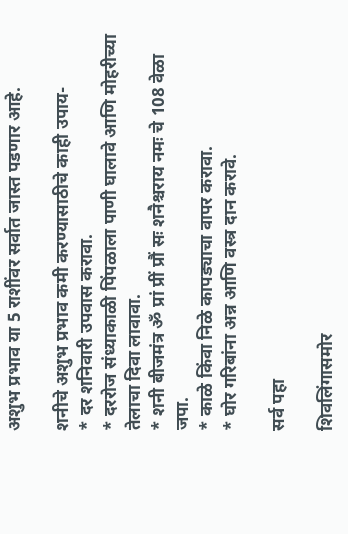अशुभ प्रभाव या 5 राशींवर सर्वात जास्त पडणार आहे.

शनीचे अशुभ प्रभाव कमी करण्यासाठीचे काही उपाय-
* दर शनिवारी उपवास करावा.
* दररोज संध्याकाळी पिंपळाला पाणी घालावे आणि मोहरीच्या तेलाचा दिवा लावावा.
* शनी बीजमंत्र ॐ प्रां प्रीं प्रौं सः शनैश्चराय नमः चे 108 वेळा जपा.
* काळे किंवा निळे कापड्याचा वापर करावा.
* घोर गरिबांना अन्न आणि वस्त्र दान करावे.

सर्व पहा

शिवलिंगासमोर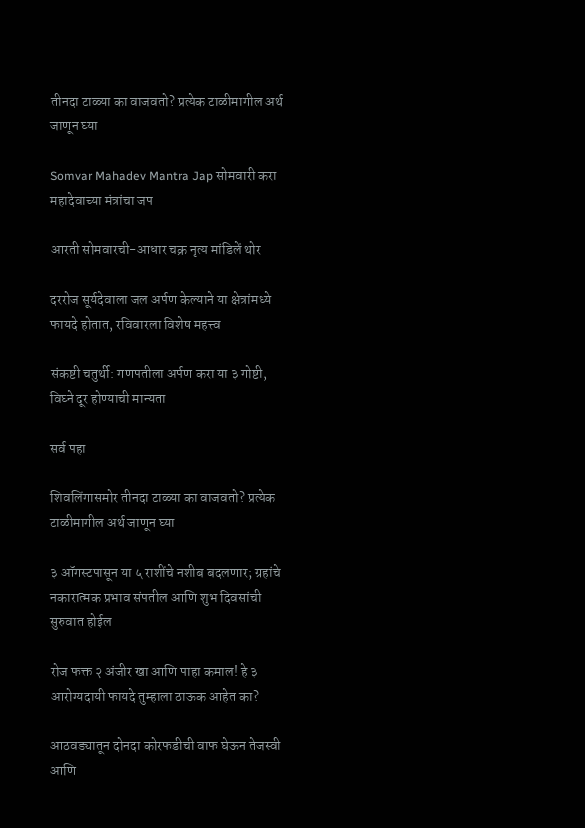तीनदा टाळ्या का वाजवतो? प्रत्येक टाळीमागील अर्थ जाणून घ्या

Somvar Mahadev Mantra Jap सोमवारी करा महादेवाच्या मंत्रांचा जप

आरती सोमवारची-आधार चक्र नृत्य मांडिलें थोर

दररोज सूर्यदेवाला जल अर्पण केल्याने या क्षेत्रांमध्ये फायदे होतात, रविवारला विशेष महत्त्व

संकष्टी चतुर्थी: गणपतीला अर्पण करा या ३ गोष्टी, विघ्ने दूर होण्याची मान्यता

सर्व पहा

शिवलिंगासमोर तीनदा टाळ्या का वाजवतो? प्रत्येक टाळीमागील अर्थ जाणून घ्या

३ ऑगस्टपासून या ५ राशींचे नशीब बदलणार; ग्रहांचे नकारात्मक प्रभाव संपतील आणि शुभ दिवसांची सुरुवात होईल

रोज फक्त २ अंजीर खा आणि पाहा कमाल! हे ३ आरोग्यदायी फायदे तुम्हाला ठाऊक आहेत का?

आठवड्यातून दोनदा कोरफडीची वाफ घेऊन तेजस्वी आणि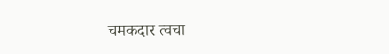चमकदार त्वचा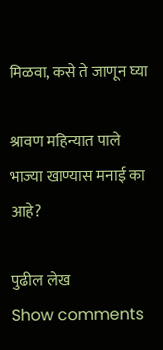मिळवा, कसे ते जाणून घ्या

श्रावण महिन्यात पाले भाज्या खाण्यास मनाई का आहे?

पुढील लेख
Show comments